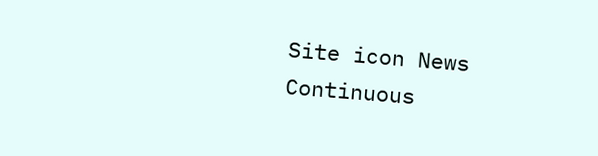Site icon News Continuous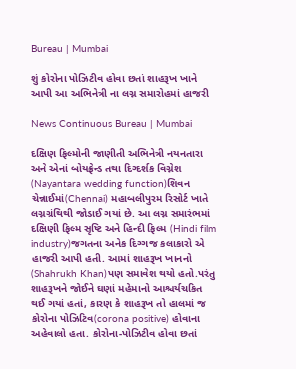Bureau | Mumbai

શું કોરોના પોઝિટીવ હોવા છતાં શાહરૂખ ખાને આપી આ અભિનેત્રી ના લગ્ન સમારોહમાં હાજરી

News Continuous Bureau | Mumbai

દક્ષિણ ફિલ્મોની જાણીતી અભિનેત્રી નયનતારા અને એનાં બોયફ્રેન્ડ તથા દિગ્દર્શક વિગ્નેશ (Nayantara wedding function)શિવન ચેન્નાઈમાં(Chennai) મહાબલીપુરમ રિસોર્ટ ખાતે લગ્નગ્રંથિથી જોડાઈ ગયાં છે. આ લગ્ન સમારંભમાં દક્ષિણી ફિલ્મ સૃષ્ટિ અને હિન્દી ફિલ્મ (Hindi film industry)જગતના અનેક દિગ્ગજ કલાકારો એ હાજરી આપી હતી. આમાં શાહરૂખ ખાનનો (Shahrukh Khan)પણ સમાવેશ થયો હતો.પરંતુ શાહરૂખને જોઈને ઘણાં મહેમાનો આશ્ચર્યચકિત થઈ ગયાં હતાં, કારણ કે શાહરૂખ તો હાલમાં જ કોરોના પોઝિટિવ(corona positive) હોવાના અહેવાલો હતા. કોરોના-પોઝિટીવ હોવા છતાં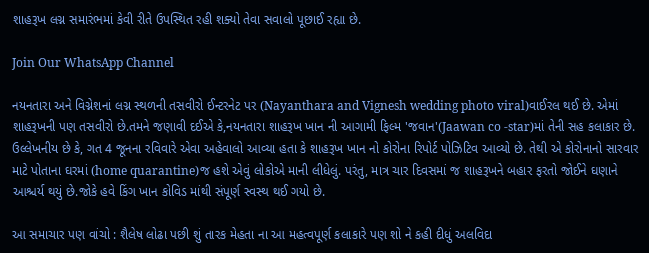શાહરૂખ લગ્ન સમારંભમાં કેવી રીતે ઉપસ્થિત રહી શક્યો તેવા સવાલો પૂછાઈ રહ્યા છે.

Join Our WhatsApp Channel

નયનતારા અને વિગ્નેશનાં લગ્ન સ્થળની તસવીરો ઈન્ટરનેટ પર (Nayanthara and Vignesh wedding photo viral)વાઈરલ થઈ છે. એમાં શાહરૂખની પણ તસવીરો છે.તમને જણાવી દઈએ કે,નયનતારા શાહરૂખ ખાન ની આગામી ફિલ્મ 'જવાન'(Jaawan co -star)માં તેની સહ કલાકાર છે. ઉલ્લેખનીય છે કે, ગત 4 જૂનના રવિવારે એવા અહેવાલો આવ્યા હતા કે શાહરૂખ ખાન નો કોરોના રિપોર્ટ પોઝિટિવ આવ્યો છે. તેથી એ કોરોનાનો સારવાર માટે પોતાના ઘરમાં (home quarantine)જ હશે એવું લોકોએ માની લીધેલું. પરંતુ, માત્ર ચાર દિવસમાં જ શાહરૂખને બહાર ફરતો જોઈને ઘણાને આશ્ચર્ય થયું છે.જોકે હવે કિંગ ખાન કોવિડ માંથી સંપૂર્ણ સ્વસ્થ થઈ ગયો છે.

આ સમાચાર પણ વાંચો : શૈલેષ લોઢા પછી શું તારક મેહતા ના આ મહત્વપૂર્ણ કલાકારે પણ શો ને કહી દીધું અલવિદા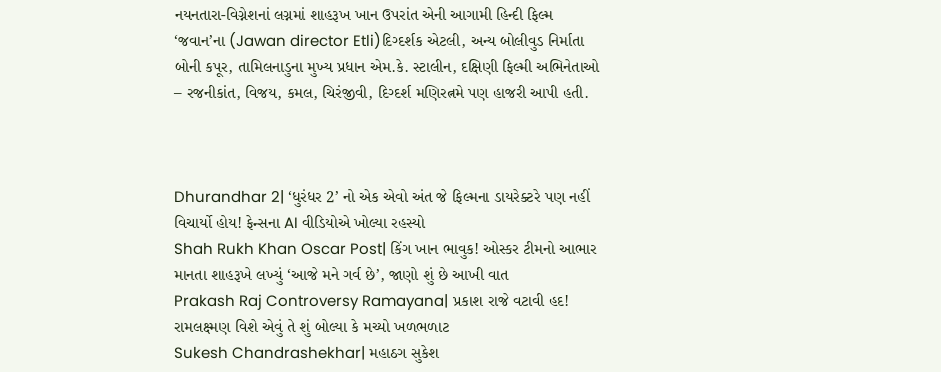નયનતારા-વિગ્નેશનાં લગ્નમાં શાહરૂખ ખાન ઉપરાંત એની આગામી હિન્દી ફિલ્મ ‘જવાન’ના (Jawan director Etli)દિગ્દર્શક એટલી, અન્ય બોલીવુડ નિર્માતા બોની કપૂર, તામિલનાડુના મુખ્ય પ્રધાન એમ.કે. સ્ટાલીન, દક્ષિણી ફિલ્મી અભિનેતાઓ – રજનીકાંત, વિજય, કમલ, ચિરંજીવી, દિગ્દર્શ મણિરત્નમે પણ હાજરી આપી હતી.



Dhurandhar 2| ‘ધુરંધર 2’ નો એક એવો અંત જે ફિલ્મના ડાયરેક્ટરે પણ નહીં વિચાર્યો હોય! ફેન્સના AI વીડિયોએ ખોલ્યા રહસ્યો
Shah Rukh Khan Oscar Post| કિંગ ખાન ભાવુક! ઓસ્કર ટીમનો આભાર માનતા શાહરૂખે લખ્યું ‘આજે મને ગર્વ છે’, જાણો શું છે આખી વાત
Prakash Raj Controversy Ramayana| પ્રકાશ રાજે વટાવી હદ! રામલક્ષ્મણ વિશે એવું તે શું બોલ્યા કે મચ્યો ખળભળાટ
Sukesh Chandrashekhar| મહાઠગ સુકેશ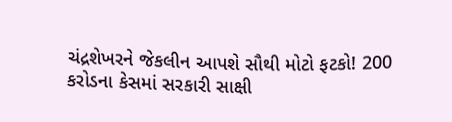ચંદ્રશેખરને જેકલીન આપશે સૌથી મોટો ફટકો! 200 કરોડના કેસમાં સરકારી સાક્ષી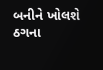બનીને ખોલશે ઠગના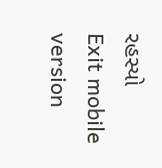રહસ્યો
Exit mobile version